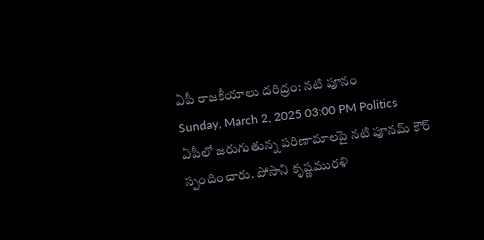ఏపీ రాజకీయాలు దరిద్రం: నటి పూనం
Sunday, March 2, 2025 03:00 PM Politics
ఏపీలో జరుగుతున్న పరిణామాలపై నటి పూనమ్ కౌర్ స్పందించారు. పోసాని కృష్ణమురళి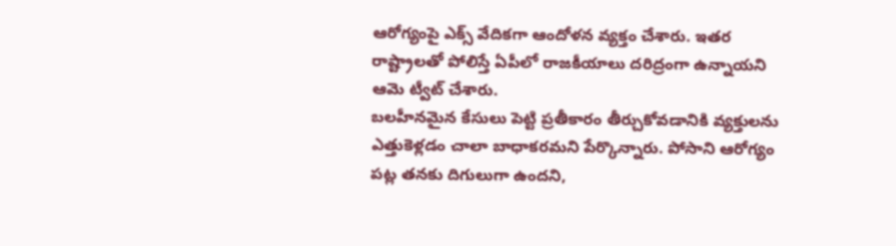ఆరోగ్యంపై ఎక్స్ వేదికగా ఆందోళన వ్యక్తం చేశారు. ఇతర రాష్ట్రాలతో పోలిస్తే ఏపీలో రాజకీయాలు దరిద్రంగా ఉన్నాయని ఆమె ట్వీట్ చేశారు.
బలహీనమైన కేసులు పెట్టి ప్రతీకారం తీర్చుకోవడానికి వ్యక్తులను ఎత్తుకెళ్లడం చాలా బాధాకరమని పేర్కొన్నారు. పోసాని ఆరోగ్యం పట్ల తనకు దిగులుగా ఉందని,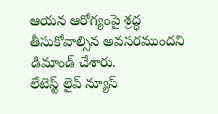ఆయన ఆరోగ్యంపై శ్రద్ధ తీసుకోవాల్సిన అవసరముందని డిమాండ్ చేశారు.
లేటెస్ట్ లైవ్ న్యూస్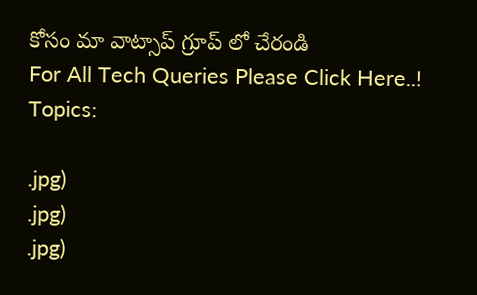కోసం మా వాట్సాప్ గ్రూప్ లో చేరండి
For All Tech Queries Please Click Here..!
Topics:

.jpg)
.jpg)
.jpg)